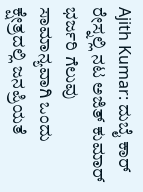Ajith Kumar: ದುಬೈ ಕಾರ್ ರೇಸ್ನಲ್ಲಿ ನಟ ಅಜಿತ್ ಕುಮಾರ್ ಭರ್ಜರಿ ಗೆಲುವು
ಸಾಮಾನ್ಯವಾಗಿ ಒಂದು ಕ್ಷೇತ್ರದಲ್ಲಿ ಜನಪ್ರಿಯತೆ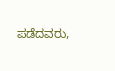ಪಡೆದವರು,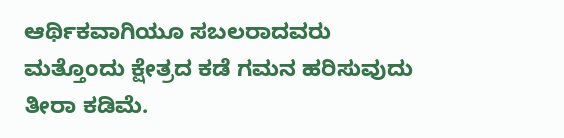ಆರ್ಥಿಕವಾಗಿಯೂ ಸಬಲರಾದವರು ಮತ್ತೊಂದು ಕ್ಷೇತ್ರದ ಕಡೆ ಗಮನ ಹರಿಸುವುದು ತೀರಾ ಕಡಿಮೆ.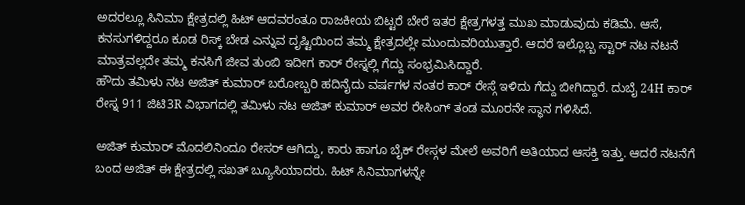ಅದರಲ್ಲೂ ಸಿನಿಮಾ ಕ್ಷೇತ್ರದಲ್ಲಿ ಹಿಟ್ ಆದವರಂತೂ ರಾಜಕೀಯ ಬಿಟ್ಟರೆ ಬೇರೆ ಇತರ ಕ್ಷೇತ್ರಗಳತ್ತ ಮುಖ ಮಾಡುವುದು ಕಡಿಮೆ. ಆಸೆ, ಕನಸುಗಳಿದ್ದರೂ ಕೂಡ ರಿಸ್ಕ್ ಬೇಡ ಎನ್ನುವ ದೃಷ್ಟಿಯಿಂದ ತಮ್ಮ ಕ್ಷೇತ್ರದಲ್ಲೇ ಮುಂದುವರಿಯುತ್ತಾರೆ. ಆದರೆ ಇಲ್ಲೊಬ್ಬ ಸ್ಟಾರ್ ನಟ ನಟನೆ ಮಾತ್ರವಲ್ಲದೇ ತಮ್ಮ ಕನಸಿಗೆ ಜೀವ ತುಂಬಿ ಇದೀಗ ಕಾರ್ ರೇಸ್ನಲ್ಲಿ ಗೆದ್ದು ಸಂಭ್ರಮಿಸಿದ್ದಾರೆ.
ಹೌದು ತಮಿಳು ನಟ ಅಜಿತ್ ಕುಮಾರ್ ಬರೋಬ್ಬರಿ ಹದಿನೈದು ವರ್ಷಗಳ ನಂತರ ಕಾರ್ ರೇಸ್ಗೆ ಇಳಿದು ಗೆದ್ದು ಬೀಗಿದ್ದಾರೆ. ದುಬೈ 24H ಕಾರ್ ರೇಸ್ನ 911 ಜಿಟಿ3R ವಿಭಾಗದಲ್ಲಿ ತಮಿಳು ನಟ ಅಜಿತ್ ಕುಮಾರ್ ಅವರ ರೇಸಿಂಗ್ ತಂಡ ಮೂರನೇ ಸ್ಥಾನ ಗಳಿಸಿದೆ.

ಅಜಿತ್ ಕುಮಾರ್ ಮೊದಲಿನಿಂದೂ ರೇಸರ್ ಆಗಿದ್ದು, ಕಾರು ಹಾಗೂ ಬೈಕ್ ರೇಸ್ಗಳ ಮೇಲೆ ಅವರಿಗೆ ಅತಿಯಾದ ಆಸಕ್ತಿ ಇತ್ತು. ಆದರೆ ನಟನೆಗೆ ಬಂದ ಅಜಿತ್ ಈ ಕ್ಷೇತ್ರದಲ್ಲಿ ಸಖತ್ ಬ್ಯೂಸಿಯಾದರು. ಹಿಟ್ ಸಿನಿಮಾಗಳನ್ನೇ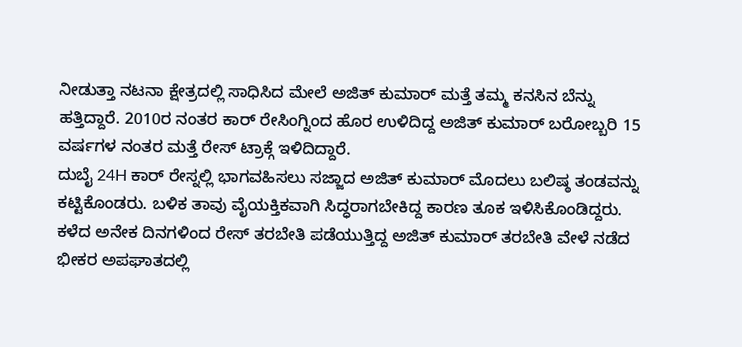ನೀಡುತ್ತಾ ನಟನಾ ಕ್ಷೇತ್ರದಲ್ಲಿ ಸಾಧಿಸಿದ ಮೇಲೆ ಅಜಿತ್ ಕುಮಾರ್ ಮತ್ತೆ ತಮ್ಮ ಕನಸಿನ ಬೆನ್ನು ಹತ್ತಿದ್ದಾರೆ. 2010ರ ನಂತರ ಕಾರ್ ರೇಸಿಂಗ್ನಿಂದ ಹೊರ ಉಳಿದಿದ್ದ ಅಜಿತ್ ಕುಮಾರ್ ಬರೋಬ್ಬರಿ 15 ವರ್ಷಗಳ ನಂತರ ಮತ್ತೆ ರೇಸ್ ಟ್ರಾಕ್ಗೆ ಇಳಿದಿದ್ದಾರೆ.
ದುಬೈ 24H ಕಾರ್ ರೇಸ್ನಲ್ಲಿ ಭಾಗವಹಿಸಲು ಸಜ್ಜಾದ ಅಜಿತ್ ಕುಮಾರ್ ಮೊದಲು ಬಲಿಷ್ಠ ತಂಡವನ್ನು ಕಟ್ಟಿಕೊಂಡರು. ಬಳಿಕ ತಾವು ವೈಯಕ್ತಿಕವಾಗಿ ಸಿದ್ಧರಾಗಬೇಕಿದ್ದ ಕಾರಣ ತೂಕ ಇಳಿಸಿಕೊಂಡಿದ್ದರು. ಕಳೆದ ಅನೇಕ ದಿನಗಳಿಂದ ರೇಸ್ ತರಬೇತಿ ಪಡೆಯುತ್ತಿದ್ದ ಅಜಿತ್ ಕುಮಾರ್ ತರಬೇತಿ ವೇಳೆ ನಡೆದ ಭೀಕರ ಅಪಘಾತದಲ್ಲಿ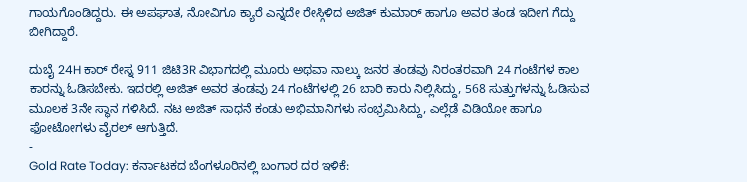ಗಾಯಗೊಂಡಿದ್ದರು. ಈ ಅಪಘಾತ, ನೋವಿಗೂ ಕ್ಯಾರೆ ಎನ್ನದೇ ರೇಸ್ಗಿಳಿದ ಅಜಿತ್ ಕುಮಾರ್ ಹಾಗೂ ಅವರ ತಂಡ ಇದೀಗ ಗೆದ್ದು ಬೀಗಿದ್ದಾರೆ.

ದುಬೈ 24H ಕಾರ್ ರೇಸ್ನ 911 ಜಿಟಿ3R ವಿಭಾಗದಲ್ಲಿ ಮೂರು ಅಥವಾ ನಾಲ್ಕು ಜನರ ತಂಡವು ನಿರಂತರವಾಗಿ 24 ಗಂಟೆಗಳ ಕಾಲ ಕಾರನ್ನು ಓಡಿಸಬೇಕು. ಇದರಲ್ಲಿ ಅಜಿತ್ ಅವರ ತಂಡವು 24 ಗಂಟೆಗಳಲ್ಲಿ 26 ಬಾರಿ ಕಾರು ನಿಲ್ಲಿಸಿದ್ದು, 568 ಸುತ್ತುಗಳನ್ನು ಓಡಿಸುವ ಮೂಲಕ 3ನೇ ಸ್ಥಾನ ಗಳಿಸಿದೆ. ನಟ ಅಜಿತ್ ಸಾಧನೆ ಕಂಡು ಅಭಿಮಾನಿಗಳು ಸಂಭ್ರಮಿಸಿದ್ದು, ಎಲ್ಲೆಡೆ ವಿಡಿಯೋ ಹಾಗೂ ಫೋಟೋಗಳು ವೈರಲ್ ಆಗುತ್ತಿದೆ.
-
Gold Rate Today: ಕರ್ನಾಟಕದ ಬೆಂಗಳೂರಿನಲ್ಲಿ ಬಂಗಾರ ದರ ಇಳಿಕೆ: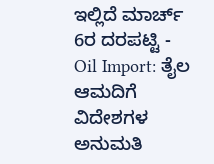ಇಲ್ಲಿದೆ ಮಾರ್ಚ್ 6ರ ದರಪಟ್ಟಿ -
Oil Import: ತೈಲ ಆಮದಿಗೆ ವಿದೇಶಗಳ ಅನುಮತಿ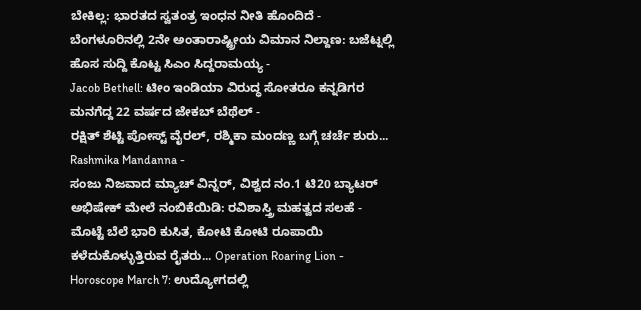ಬೇಕಿಲ್ಲ: ಭಾರತದ ಸ್ವತಂತ್ರ ಇಂಧನ ನೀತಿ ಹೊಂದಿದೆ -
ಬೆಂಗಳೂರಿನಲ್ಲಿ 2ನೇ ಅಂತಾರಾಷ್ಟ್ರೀಯ ವಿಮಾನ ನಿಲ್ದಾಣ: ಬಜೆಟ್ನಲ್ಲಿ ಹೊಸ ಸುದ್ದಿ ಕೊಟ್ಟ ಸಿಎಂ ಸಿದ್ದರಾಮಯ್ಯ -
Jacob Bethell: ಟೀಂ ಇಂಡಿಯಾ ವಿರುದ್ಧ ಸೋತರೂ ಕನ್ನಡಿಗರ ಮನಗೆದ್ದ 22 ವರ್ಷದ ಜೇಕಬ್ ಬೆಥೆಲ್ -
ರಕ್ಷಿತ್ ಶೆಟ್ಟಿ ಪೋಸ್ಟ್ ವೈರಲ್, ರಶ್ಮಿಕಾ ಮಂದಣ್ಣ ಬಗ್ಗೆ ಚರ್ಚೆ ಶುರು... Rashmika Mandanna -
ಸಂಜು ನಿಜವಾದ ಮ್ಯಾಚ್ ವಿನ್ನರ್, ವಿಶ್ವದ ನಂ.1 ಟಿ20 ಬ್ಯಾಟರ್ ಅಭಿಷೇಕ್ ಮೇಲೆ ನಂಬಿಕೆಯಿಡಿ: ರವಿಶಾಸ್ತ್ರಿ ಮಹತ್ವದ ಸಲಹೆ -
ಮೊಟ್ಟೆ ಬೆಲೆ ಭಾರಿ ಕುಸಿತ, ಕೋಟಿ ಕೋಟಿ ರೂಪಾಯಿ ಕಳೆದುಕೊಳ್ಳುತ್ತಿರುವ ರೈತರು... Operation Roaring Lion -
Horoscope March 7: ಉದ್ಯೋಗದಲ್ಲಿ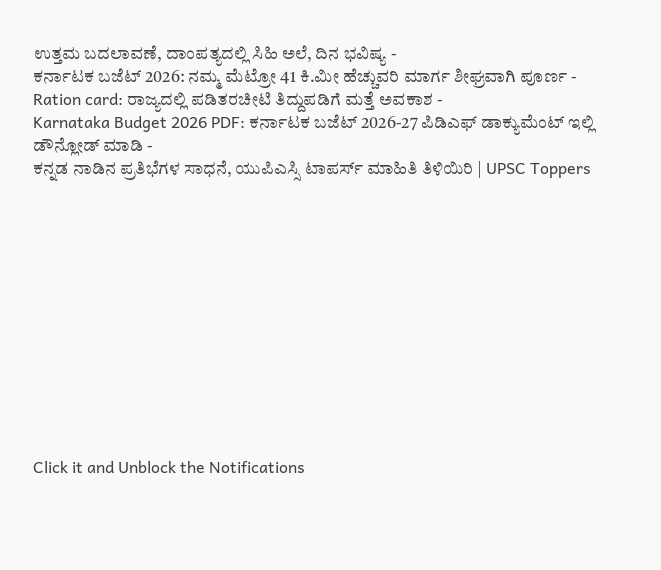ಉತ್ತಮ ಬದಲಾವಣೆ, ದಾಂಪತ್ಯದಲ್ಲಿ ಸಿಹಿ ಅಲೆ, ದಿನ ಭವಿಷ್ಯ -
ಕರ್ನಾಟಕ ಬಜೆಟ್ 2026: ನಮ್ಮ ಮೆಟ್ರೋ 41 ಕಿ.ಮೀ ಹೆಚ್ಚುವರಿ ಮಾರ್ಗ ಶೀಘ್ರವಾಗಿ ಪೂರ್ಣ -
Ration card: ರಾಜ್ಯದಲ್ಲಿ ಪಡಿತರಚೀಟಿ ತಿದ್ದುಪಡಿಗೆ ಮತ್ತೆ ಅವಕಾಶ -
Karnataka Budget 2026 PDF: ಕರ್ನಾಟಕ ಬಜೆಟ್ 2026-27 ಪಿಡಿಎಫ್ ಡಾಕ್ಯುಮೆಂಟ್ ಇಲ್ಲಿ ಡೌನ್ಲೋಡ್ ಮಾಡಿ -
ಕನ್ನಡ ನಾಡಿನ ಪ್ರತಿಭೆಗಳ ಸಾಧನೆ, ಯುಪಿಎಸ್ಸಿ ಟಾಪರ್ಸ್ ಮಾಹಿತಿ ತಿಳಿಯಿರಿ | UPSC Toppers












Click it and Unblock the Notifications